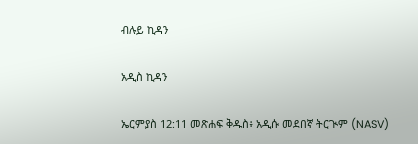ብሉይ ኪዳን

አዲስ ኪዳን

ኤርምያስ 12:11 መጽሐፍ ቅዱስ፥ አዲሱ መደበኛ ትርጒም (NASV)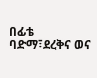በፊቴ ባድማ፣ደረቅና ወና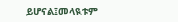ይሆናል፤መላዪቱም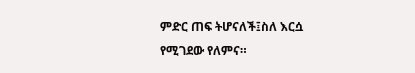ምድር ጠፍ ትሆናለች፤ስለ እርሷ የሚገደው የለምና።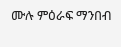ሙሉ ምዕራፍ ማንበብ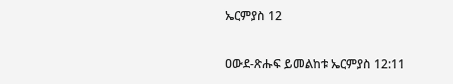ኤርምያስ 12

ዐውደ-ጽሑፍ ይመልከቱ ኤርምያስ 12:11